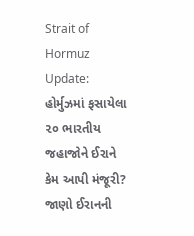Strait of Hormuz Update: હોર્મુઝમાં ફસાયેલા ૨૦ ભારતીય જહાજોને ઈરાને કેમ આપી મંજૂરી? જાણો ઈરાનની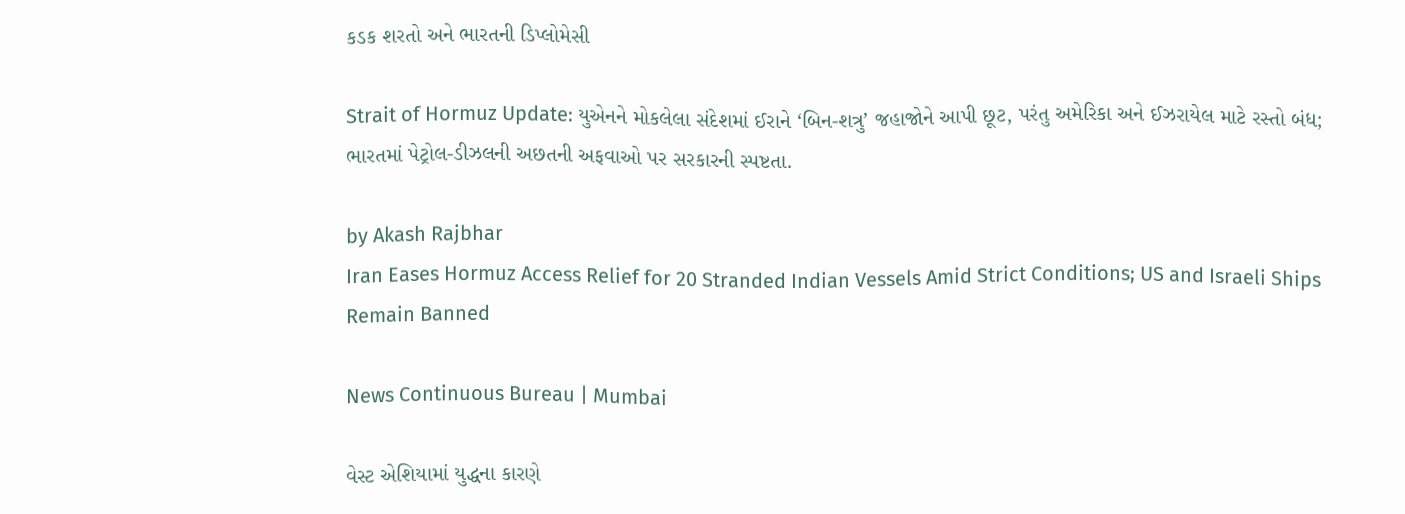કડક શરતો અને ભારતની ડિપ્લોમેસી

Strait of Hormuz Update: યુએનને મોકલેલા સંદેશમાં ઈરાને ‘બિન-શત્રુ’ જહાજોને આપી છૂટ, પરંતુ અમેરિકા અને ઈઝરાયેલ માટે રસ્તો બંધ; ભારતમાં પેટ્રોલ-ડીઝલની અછતની અફવાઓ પર સરકારની સ્પષ્ટતા.

by Akash Rajbhar
Iran Eases Hormuz Access Relief for 20 Stranded Indian Vessels Amid Strict Conditions; US and Israeli Ships Remain Banned

News Continuous Bureau | Mumbai

વેસ્ટ એશિયામાં યુદ્ધના કારણે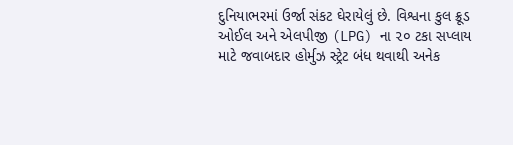દુનિયાભરમાં ઉર્જા સંકટ ઘેરાયેલું છે. વિશ્વના કુલ ક્રૂડ ઓઈલ અને એલપીજી (LPG) ના ૨૦ ટકા સપ્લાય માટે જવાબદાર હોર્મુઝ સ્ટ્રેટ બંધ થવાથી અનેક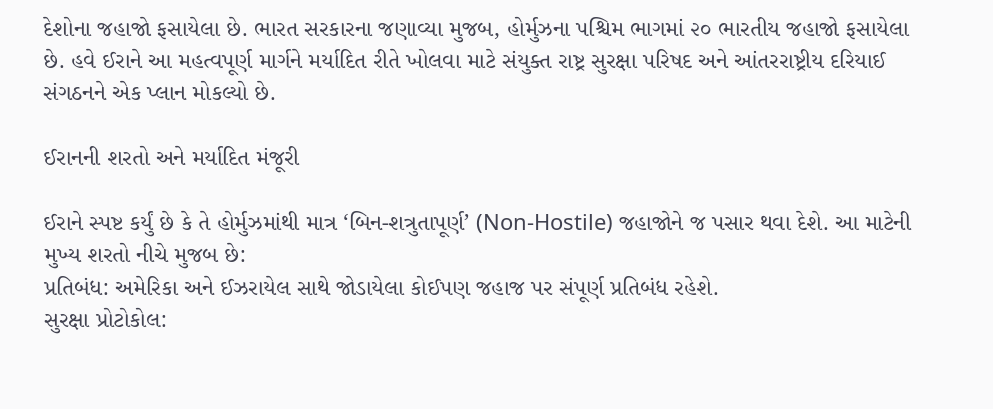દેશોના જહાજો ફસાયેલા છે. ભારત સરકારના જણાવ્યા મુજબ, હોર્મુઝના પશ્ચિમ ભાગમાં ૨૦ ભારતીય જહાજો ફસાયેલા છે. હવે ઈરાને આ મહત્વપૂર્ણ માર્ગને મર્યાદિત રીતે ખોલવા માટે સંયુક્ત રાષ્ટ્ર સુરક્ષા પરિષદ અને આંતરરાષ્ટ્રીય દરિયાઈ સંગઠનને એક પ્લાન મોકલ્યો છે.

ઈરાનની શરતો અને મર્યાદિત મંજૂરી

ઈરાને સ્પષ્ટ કર્યું છે કે તે હોર્મુઝમાંથી માત્ર ‘બિન-શત્રુતાપૂર્ણ’ (Non-Hostile) જહાજોને જ પસાર થવા દેશે. આ માટેની મુખ્ય શરતો નીચે મુજબ છે:
પ્રતિબંધ: અમેરિકા અને ઈઝરાયેલ સાથે જોડાયેલા કોઈપણ જહાજ પર સંપૂર્ણ પ્રતિબંધ રહેશે.
સુરક્ષા પ્રોટોકોલ: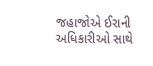જહાજોએ ઈરાની અધિકારીઓ સાથે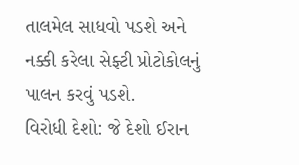તાલમેલ સાધવો પડશે અને નક્કી કરેલા સેફ્ટી પ્રોટોકોલનું પાલન કરવું પડશે.
વિરોધી દેશો: જે દેશો ઈરાન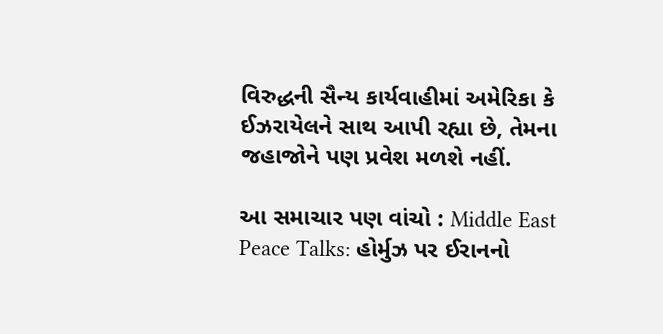વિરુદ્ધની સૈન્ય કાર્યવાહીમાં અમેરિકા કે ઈઝરાયેલને સાથ આપી રહ્યા છે, તેમના જહાજોને પણ પ્રવેશ મળશે નહીં.

આ સમાચાર પણ વાંચો : Middle East Peace Talks: હોર્મુઝ પર ઈરાનનો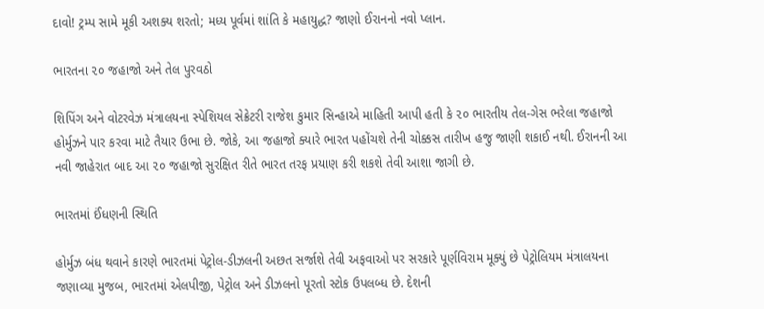દાવો! ટ્રમ્પ સામે મૂકી અશક્ય શરતો; મધ્ય પૂર્વમાં શાંતિ કે મહાયુદ્ધ? જાણો ઈરાનનો નવો પ્લાન.

ભારતના ૨૦ જહાજો અને તેલ પુરવઠો

શિપિંગ અને વોટરવેઝ મંત્રાલયના સ્પેશિયલ સેક્રેટરી રાજેશ કુમાર સિન્હાએ માહિતી આપી હતી કે ૨૦ ભારતીય તેલ-ગેસ ભરેલા જહાજો હોર્મુઝને પાર કરવા માટે તૈયાર ઉભા છે. જોકે, આ જહાજો ક્યારે ભારત પહોંચશે તેની ચોક્કસ તારીખ હજુ જાણી શકાઈ નથી. ઈરાનની આ નવી જાહેરાત બાદ આ ૨૦ જહાજો સુરક્ષિત રીતે ભારત તરફ પ્રયાણ કરી શકશે તેવી આશા જાગી છે.

ભારતમાં ઈંધણની સ્થિતિ

હોર્મુઝ બંધ થવાને કારણે ભારતમાં પેટ્રોલ-ડીઝલની અછત સર્જાશે તેવી અફવાઓ પર સરકારે પૂર્ણવિરામ મૂક્યું છે પેટ્રોલિયમ મંત્રાલયના જણાવ્યા મુજબ, ભારતમાં એલપીજી, પેટ્રોલ અને ડીઝલનો પૂરતો સ્ટોક ઉપલબ્ધ છે. દેશની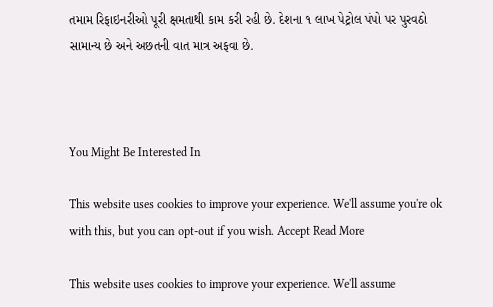તમામ રિફાઇનરીઓ પૂરી ક્ષમતાથી કામ કરી રહી છે. દેશના ૧ લાખ પેટ્રોલ પંપો પર પુરવઠો સામાન્ય છે અને અછતની વાત માત્ર અફવા છે.



You Might Be Interested In

This website uses cookies to improve your experience. We'll assume you're ok with this, but you can opt-out if you wish. Accept Read More

This website uses cookies to improve your experience. We'll assume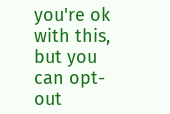you're ok with this, but you can opt-out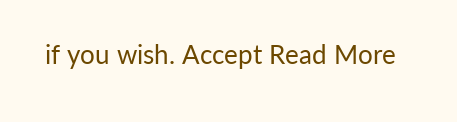if you wish. Accept Read More